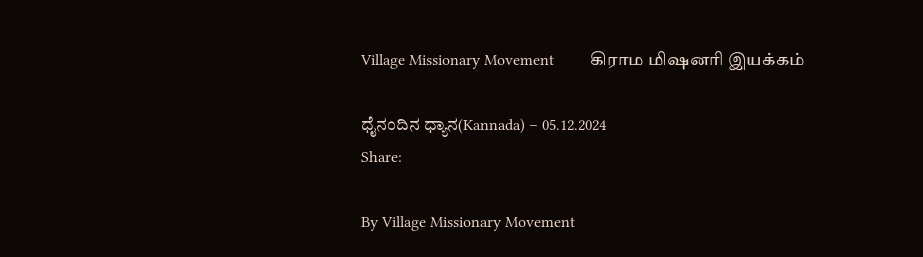Village Missionary Movement         கிராம மிஷனரி இயக்கம்

ಧೈನಂದಿನ ಧ್ಯಾನ(Kannada) – 05.12.2024
Share:

By Village Missionary Movement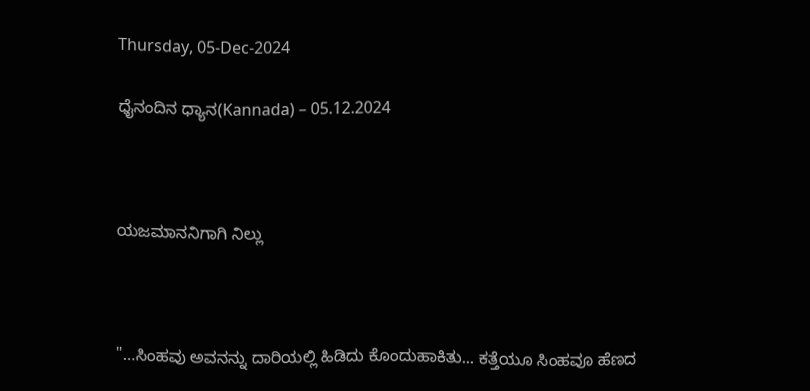Thursday, 05-Dec-2024

ಧೈನಂದಿನ ಧ್ಯಾನ(Kannada) – 05.12.2024



ಯಜಮಾನನಿಗಾಗಿ ನಿಲ್ಲು



"…ಸಿಂಹವು ಅವನನ್ನು ದಾರಿಯಲ್ಲಿ ಹಿಡಿದು ಕೊಂದುಹಾಕಿತು... ಕತ್ತೆಯೂ ಸಿಂಹವೂ ಹೆಣದ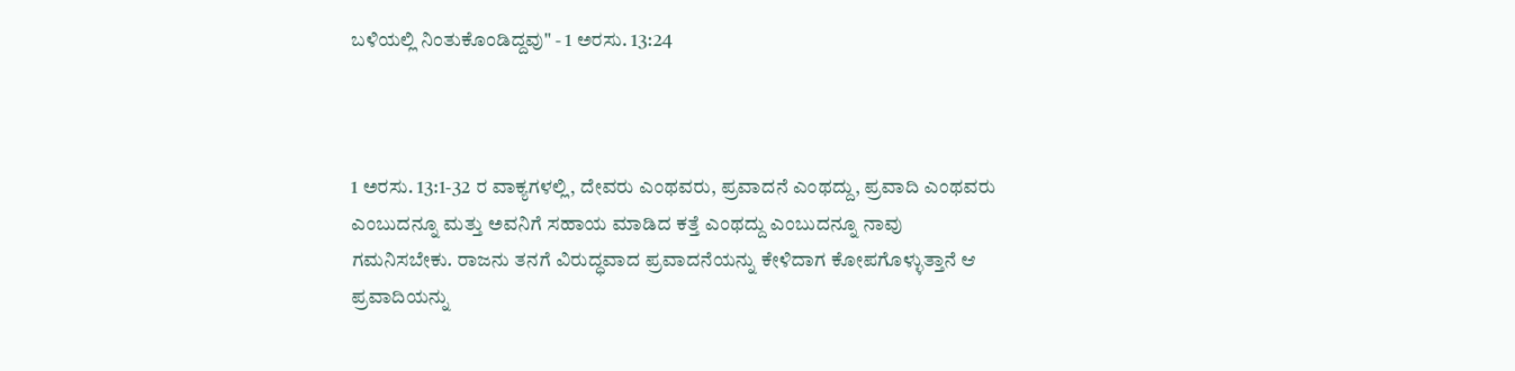ಬಳಿಯಲ್ಲಿ ನಿಂತುಕೊಂಡಿದ್ದವು" - 1 ಅರಸು. 13:24



1 ಅರಸು. 13:1-32 ರ ವಾಕ್ಯಗಳಲ್ಲಿ, ದೇವರು ಎಂಥವರು, ಪ್ರವಾದನೆ ಎಂಥದ್ದು, ಪ್ರವಾದಿ ಎಂಥವರು ಎಂಬುದನ್ನೂ ಮತ್ತು ಅವನಿಗೆ ಸಹಾಯ ಮಾಡಿದ ಕತ್ತೆ ಎಂಥದ್ದು ಎಂಬುದನ್ನೂ ನಾವು ಗಮನಿಸಬೇಕು. ರಾಜನು ತನಗೆ ವಿರುದ್ಧವಾದ ಪ್ರವಾದನೆಯನ್ನು ಕೇಳಿದಾಗ ಕೋಪಗೊಳ್ಳುತ್ತಾನೆ ಆ ಪ್ರವಾದಿಯನ್ನು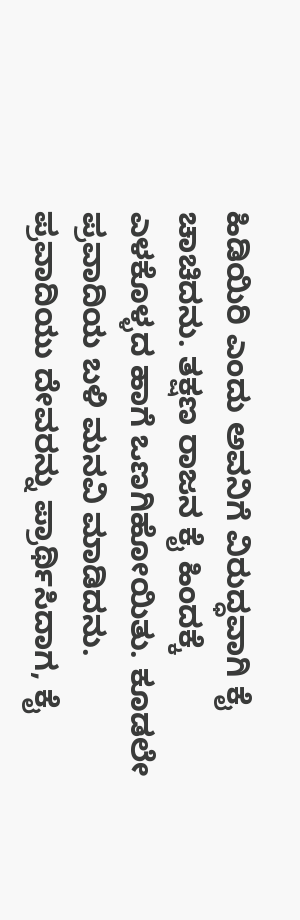ಹಿಡಿಯಿರಿ ಎಂದು ಅವನಿಗೆ ವಿರುದ್ಧವಾಗಿ ಕೈ ಚಾಚಿದನು. ತಕ್ಷಣ ರಾಜನ ಕೈ ಹಿಂದಕ್ಕೆ ಎಳಕೊಳ್ಳದ ಹಾಗೆ ಒಣಗಿಹೋಯಿತು. ಕೂಡಲೇ ಪ್ರವಾದಿಯ ಬಳಿ ಮನವಿ ಮಾಡಿದನು. ಪ್ರವಾದಿಯು ದೇವರನ್ನು ಪ್ರಾರ್ಥಿಸಿದಾಗ, ಕೈ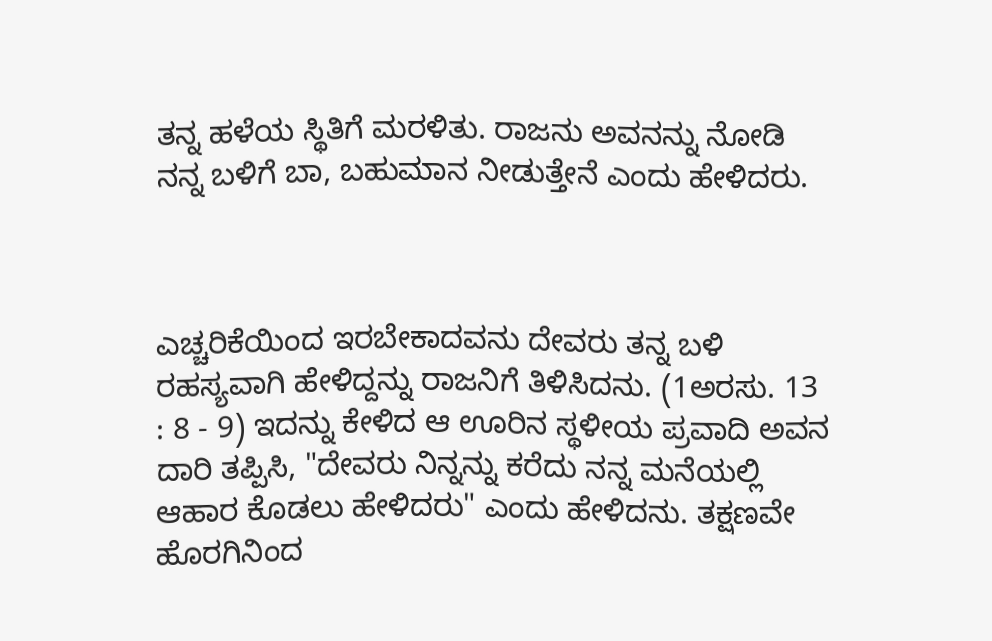ತನ್ನ ಹಳೆಯ ಸ್ಥಿತಿಗೆ ಮರಳಿತು. ರಾಜನು ಅವನನ್ನು ನೋಡಿ ನನ್ನ ಬಳಿಗೆ ಬಾ, ಬಹುಮಾನ ನೀಡುತ್ತೇನೆ ಎಂದು ಹೇಳಿದರು.



ಎಚ್ಚರಿಕೆಯಿಂದ ಇರಬೇಕಾದವನು ದೇವರು ತನ್ನ ಬಳಿ ರಹಸ್ಯವಾಗಿ ಹೇಳಿದ್ದನ್ನು ರಾಜನಿಗೆ ತಿಳಿಸಿದನು. (1ಅರಸು. 13 : 8 - 9) ಇದನ್ನು ಕೇಳಿದ ಆ ಊರಿನ ಸ್ಥಳೀಯ ಪ್ರವಾದಿ ಅವನ ದಾರಿ ತಪ್ಪಿಸಿ, "ದೇವರು ನಿನ್ನನ್ನು ಕರೆದು ನನ್ನ ಮನೆಯಲ್ಲಿ ಆಹಾರ ಕೊಡಲು ಹೇಳಿದರು" ಎಂದು ಹೇಳಿದನು. ತಕ್ಷಣವೇ ಹೊರಗಿನಿಂದ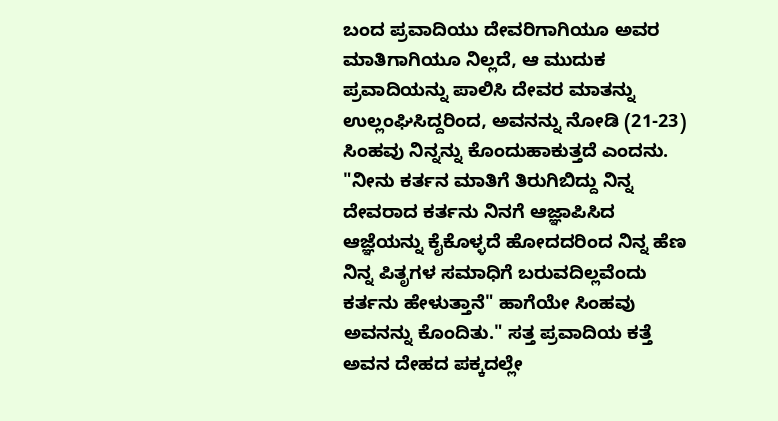ಬಂದ ಪ್ರವಾದಿಯು ದೇವರಿಗಾಗಿಯೂ ಅವರ ಮಾತಿಗಾಗಿಯೂ ನಿಲ್ಲದೆ, ಆ ಮುದುಕ ಪ್ರವಾದಿಯನ್ನು ಪಾಲಿಸಿ ದೇವರ ಮಾತನ್ನು ಉಲ್ಲಂಘಿಸಿದ್ದರಿಂದ, ಅವನನ್ನು ನೋಡಿ (21-23) ಸಿಂಹವು ನಿನ್ನನ್ನು ಕೊಂದುಹಾಕುತ್ತದೆ ಎಂದನು. "ನೀನು ಕರ್ತನ ಮಾತಿಗೆ ತಿರುಗಿಬಿದ್ದು ನಿನ್ನ ದೇವರಾದ ಕರ್ತನು ನಿನಗೆ ಆಜ್ಞಾಪಿಸಿದ ಆಜ್ಞೆಯನ್ನು ಕೈಕೊಳ್ಳದೆ ಹೋದದರಿಂದ ನಿನ್ನ ಹೆಣ ನಿನ್ನ ಪಿತೃಗಳ ಸಮಾಧಿಗೆ ಬರುವದಿಲ್ಲವೆಂದು ಕರ್ತನು ಹೇಳುತ್ತಾನೆ" ಹಾಗೆಯೇ ಸಿಂಹವು ಅವನನ್ನು ಕೊಂದಿತು." ಸತ್ತ ಪ್ರವಾದಿಯ ಕತ್ತೆ ಅವನ ದೇಹದ ಪಕ್ಕದಲ್ಲೇ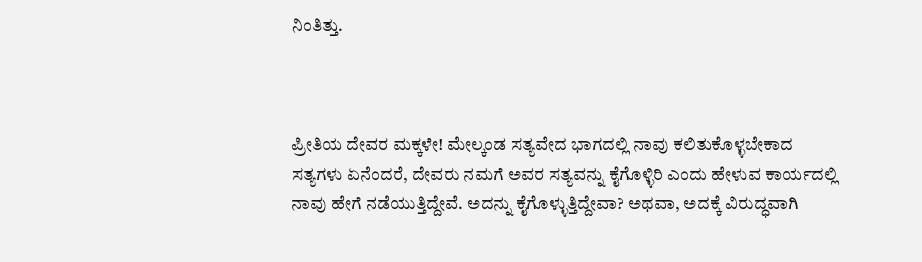ನಿಂತಿತ್ತು.



ಪ್ರೀತಿಯ ದೇವರ ಮಕ್ಕಳೇ! ಮೇಲ್ಕಂಡ ಸತ್ಯವೇದ ಭಾಗದಲ್ಲಿ ನಾವು ಕಲಿತುಕೊಳ್ಳಬೇಕಾದ ಸತ್ಯಗಳು ಏನೆಂದರೆ, ದೇವರು ನಮಗೆ ಅವರ ಸತ್ಯವನ್ನು ಕೈಗೊಳ್ಳಿರಿ ಎಂದು ಹೇಳುವ ಕಾರ್ಯದಲ್ಲಿ ನಾವು ಹೇಗೆ ನಡೆಯುತ್ತಿದ್ದೇವೆ. ಅದನ್ನು ಕೈಗೊಳ್ಳುತ್ತಿದ್ದೇವಾ? ಅಥವಾ, ಅದಕ್ಕೆ ವಿರುದ್ಧವಾಗಿ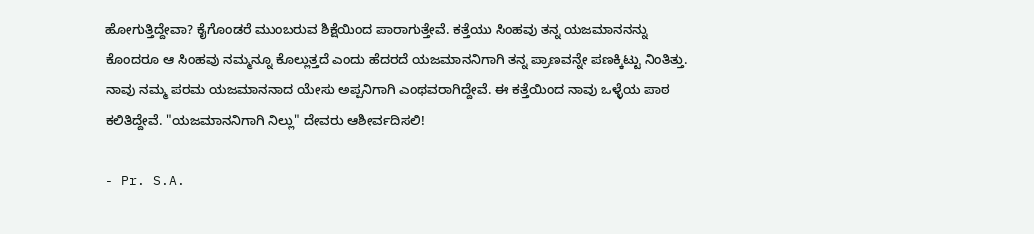ಹೋಗುತ್ತಿದ್ದೇವಾ? ಕೈಗೊಂಡರೆ ಮುಂಬರುವ ಶಿಕ್ಷೆಯಿಂದ ಪಾರಾಗುತ್ತೇವೆ. ಕತ್ತೆಯು ಸಿಂಹವು ತನ್ನ ಯಜಮಾನನನ್ನು ಕೊಂದರೂ ಆ ಸಿಂಹವು ನಮ್ಮನ್ನೂ ಕೊಲ್ಲುತ್ತದೆ ಎಂದು ಹೆದರದೆ ಯಜಮಾನನಿಗಾಗಿ ತನ್ನ ಪ್ರಾಣವನ್ನೇ ಪಣಕ್ಕಿಟ್ಟು ನಿಂತಿತ್ತು. ನಾವು ನಮ್ಮ ಪರಮ ಯಜಮಾನನಾದ ಯೇಸು ಅಪ್ಪನಿಗಾಗಿ ಎಂಥವರಾಗಿದ್ದೇವೆ. ಈ ಕತ್ತೆಯಿಂದ ನಾವು ಒಳ್ಳೆಯ ಪಾಠ ಕಲಿತಿದ್ದೇವೆ. "ಯಜಮಾನನಿಗಾಗಿ ನಿಲ್ಲು" ದೇವರು ಆಶೀರ್ವದಿಸಲಿ!

- Pr. S.A.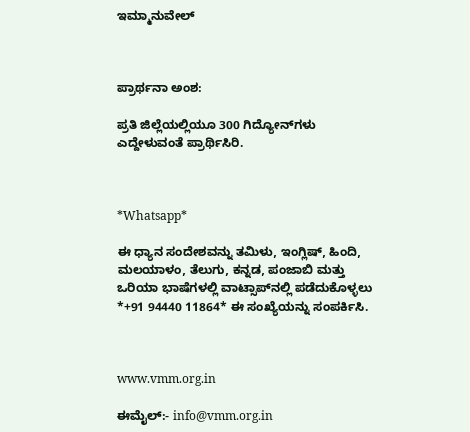ಇಮ್ಮಾನುವೇಲ್



ಪ್ರಾರ್ಥನಾ ಅಂಶ:

ಪ್ರತಿ ಜಿಲ್ಲೆಯಲ್ಲಿಯೂ 300 ಗಿದ್ಯೋನ್‌ಗಳು ಎದ್ದೇಳುವಂತೆ ಪ್ರಾರ್ಥಿಸಿರಿ.



*Whatsapp*

ಈ ಧ್ಯಾನ ಸಂದೇಶವನ್ನು ತಮಿಳು, ಇಂಗ್ಲಿಷ್, ಹಿಂದಿ, ಮಲಯಾಳಂ, ತೆಲುಗು, ಕನ್ನಡ, ಪಂಜಾಬಿ ಮತ್ತು ಒರಿಯಾ ಭಾಷೆಗಳಲ್ಲಿ ವಾಟ್ಸಾಪ್‌ನಲ್ಲಿ ಪಡೆದುಕೊಳ್ಳಲು *+91 94440 11864* ಈ ಸಂಖ್ಯೆಯನ್ನು ಸಂಪರ್ಕಿಸಿ.



www.vmm.org.in

ಈಮೈಲ್:- info@vmm.org.in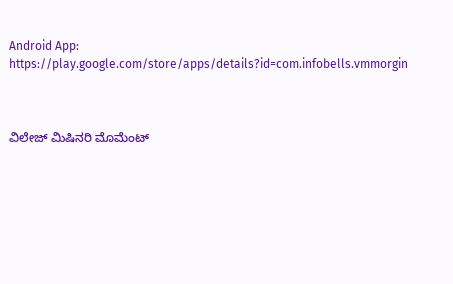Android App: https://play.google.com/store/apps/details?id=com.infobells.vmmorgin



ವಿಲೇಜ್ ಮಿಷಿನರಿ ಮೊಮೆಂಟ್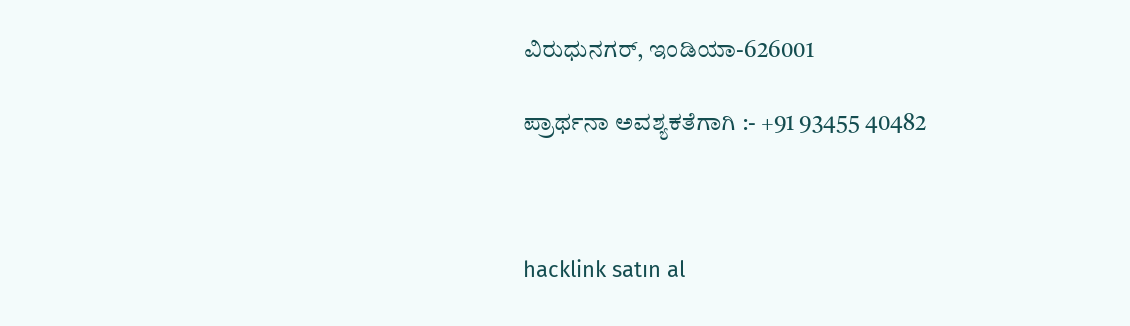ವಿರುಧುನಗರ್, ಇಂಡಿಯಾ-626001

ಪ್ರಾರ್ಥನಾ ಅವಶ್ಯಕತೆಗಾಗಿ :- +91 93455 40482



hacklink satın al